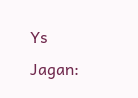Ys Jagan: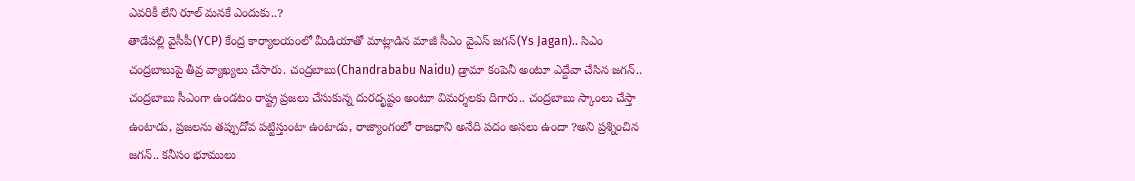ఎవరికీ లేని రూల్ మనకే ఎందుకు..?
తాడేపల్లి వైసీపీ(YCP) కేంద్ర కార్యాలయంలో మీడియాతో మాట్లాడిన మాజీ సీఎం వైఎస్ జగన్(Ys Jagan).. సిఎం చంద్రబాబుపై తీవ్ర వ్యాఖ్యలు చేసారు. చంద్రబాబు(Chandrababu Naidu) డ్రామా కంపెనీ అంటూ ఎద్దేవా చేసిన జగన్.. చంద్రబాబు సీఎంగా ఉండటం రాష్ట్ర ప్రజలు చేసుకున్న దురదృష్టం అంటూ విమర్శలకు దిగారు.. చంద్రబాబు స్కాంలు చేస్తా ఉంటాడు, ప్రజలను తప్పుదోవ పట్టిస్తుంటా ఉంటాడు, రాజ్యాంగంలో రాజధాని అనేది పదం అసలు ఉందా ?అని ప్రశ్నించిన జగన్.. కనీసం భూములు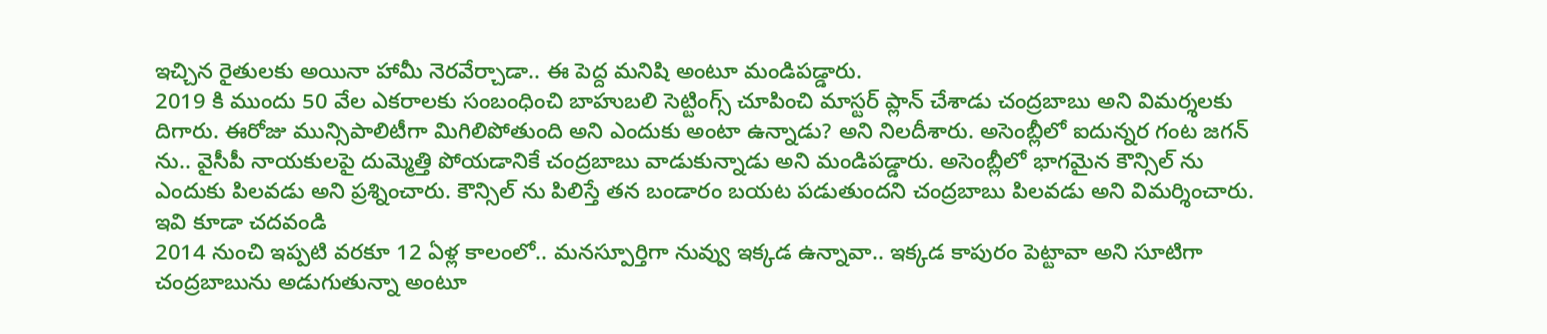ఇచ్చిన రైతులకు అయినా హామీ నెరవేర్చాడా.. ఈ పెద్ద మనిషి అంటూ మండిపడ్డారు.
2019 కి ముందు 50 వేల ఎకరాలకు సంబంధించి బాహుబలి సెట్టింగ్స్ చూపించి మాస్టర్ ప్లాన్ చేశాడు చంద్రబాబు అని విమర్శలకు దిగారు. ఈరోజు మున్సిపాలిటీగా మిగిలిపోతుంది అని ఎందుకు అంటా ఉన్నాడు? అని నిలదీశారు. అసెంబ్లీలో ఐదున్నర గంట జగన్ ను.. వైసీపీ నాయకులపై దుమ్మెత్తి పోయడానికే చంద్రబాబు వాడుకున్నాడు అని మండిపడ్డారు. అసెంబ్లీలో భాగమైన కౌన్సిల్ ను ఎందుకు పిలవడు అని ప్రశ్నించారు. కౌన్సిల్ ను పిలిస్తే తన బండారం బయట పడుతుందని చంద్రబాబు పిలవడు అని విమర్శించారు.
ఇవి కూడా చదవండి
2014 నుంచి ఇప్పటి వరకూ 12 ఏళ్ల కాలంలో.. మనస్పూర్తిగా నువ్వు ఇక్కడ ఉన్నావా.. ఇక్కడ కాపురం పెట్టావా అని సూటిగా చంద్రబాబును అడుగుతున్నా అంటూ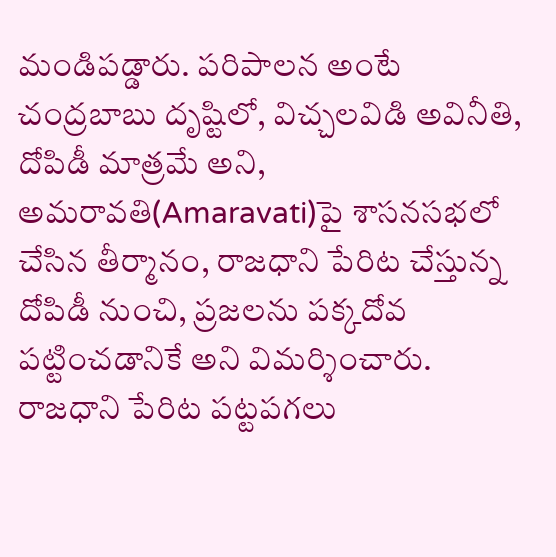మండిపడ్డారు. పరిపాలన అంటే చంద్రబాబు దృష్టిలో, విచ్చలవిడి అవినీతి, దోపిడీ మాత్రమే అని, అమరావతి(Amaravati)పై శాసనసభలో చేసిన తీర్మానం, రాజధాని పేరిట చేస్తున్న దోపిడీ నుంచి, ప్రజలను పక్కదోవ పట్టించడానికే అని విమర్శించారు. రాజధాని పేరిట పట్టపగలు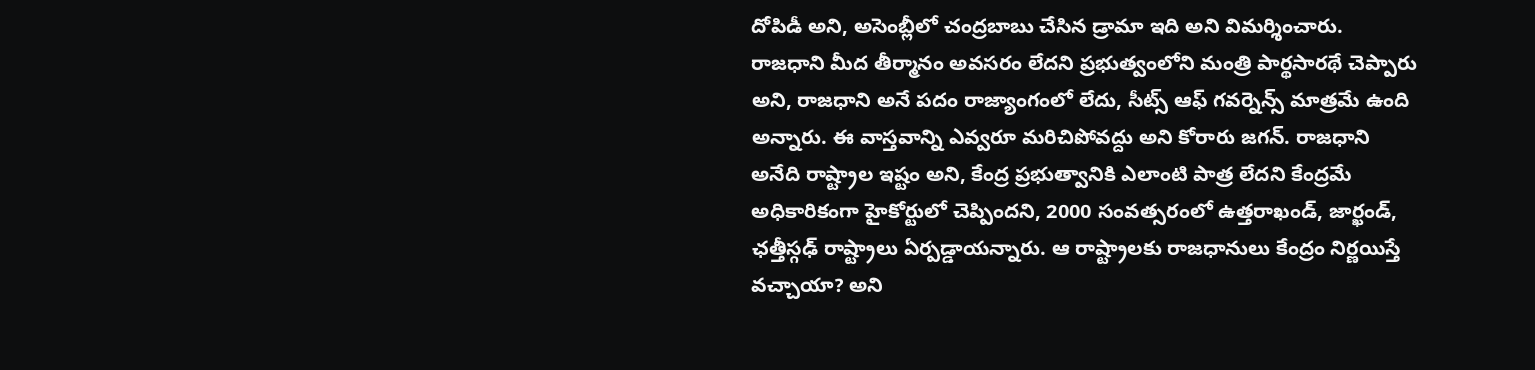దోపిడీ అని, అసెంబ్లీలో చంద్రబాబు చేసిన డ్రామా ఇది అని విమర్శించారు.
రాజధాని మీద తీర్మానం అవసరం లేదని ప్రభుత్వంలోని మంత్రి పార్థసారథే చెప్పారు అని, రాజధాని అనే పదం రాజ్యాంగంలో లేదు, సీట్స్ ఆఫ్ గవర్నెన్స్ మాత్రమే ఉంది అన్నారు. ఈ వాస్తవాన్ని ఎవ్వరూ మరిచిపోవద్దు అని కోరారు జగన్. రాజధాని అనేది రాష్ట్రాల ఇష్టం అని, కేంద్ర ప్రభుత్వానికి ఎలాంటి పాత్ర లేదని కేంద్రమే అధికారికంగా హైకోర్టులో చెప్పిందని, 2000 సంవత్సరంలో ఉత్తరాఖండ్, జార్ఖండ్, ఛత్తీస్గఢ్ రాష్ట్రాలు ఏర్పడ్డాయన్నారు. ఆ రాష్ట్రాలకు రాజధానులు కేంద్రం నిర్ణయిస్తే వచ్చాయా? అని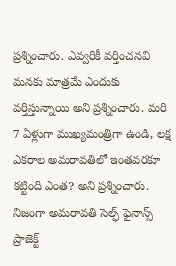ప్రశ్నించారు. ఎవ్వరికీ వర్తించనవి మనకు మాత్రమే ఎందుకు వర్తిస్తున్నాయి అని ప్రశ్నించారు. మరి 7 ఏళ్లుగా ముఖ్యమంత్రిగా ఉండి, లక్ష ఎకరాల అమరావతిలో ఇంతవరకూ కట్టింది ఎంత? అని ప్రశ్నించారు. నిజంగా అమరావతి సెల్ఫ్ ఫైనాన్స్ ప్రాజెక్ట్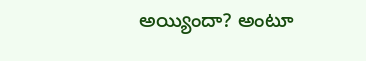అయ్యిందా? అంటూ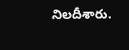నిలదీశారు.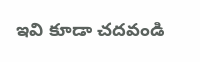ఇవి కూడా చదవండి